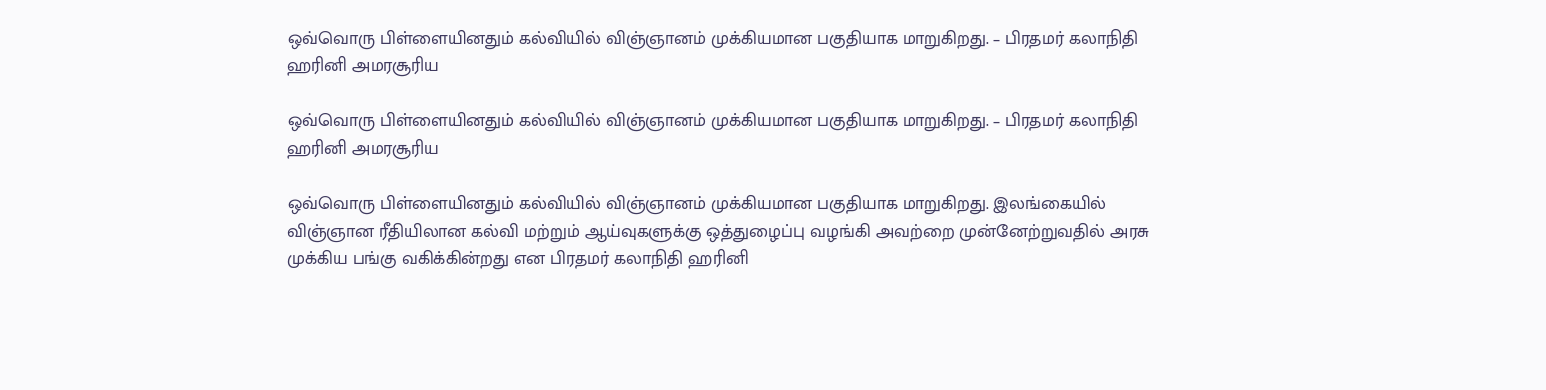ஒவ்வொரு பிள்ளையினதும் கல்வியில் விஞ்ஞானம் முக்கியமான பகுதியாக மாறுகிறது. – பிரதமர் கலாநிதி ஹரினி அமரசூரிய

ஒவ்வொரு பிள்ளையினதும் கல்வியில் விஞ்ஞானம் முக்கியமான பகுதியாக மாறுகிறது. – பிரதமர் கலாநிதி ஹரினி அமரசூரிய

ஒவ்வொரு பிள்ளையினதும் கல்வியில் விஞ்ஞானம் முக்கியமான பகுதியாக மாறுகிறது. இலங்கையில் விஞ்ஞான ரீதியிலான கல்வி மற்றும் ஆய்வுகளுக்கு ஒத்துழைப்பு வழங்கி அவற்றை முன்னேற்றுவதில் அரசு முக்கிய பங்கு வகிக்கின்றது என பிரதமர் கலாநிதி ஹரினி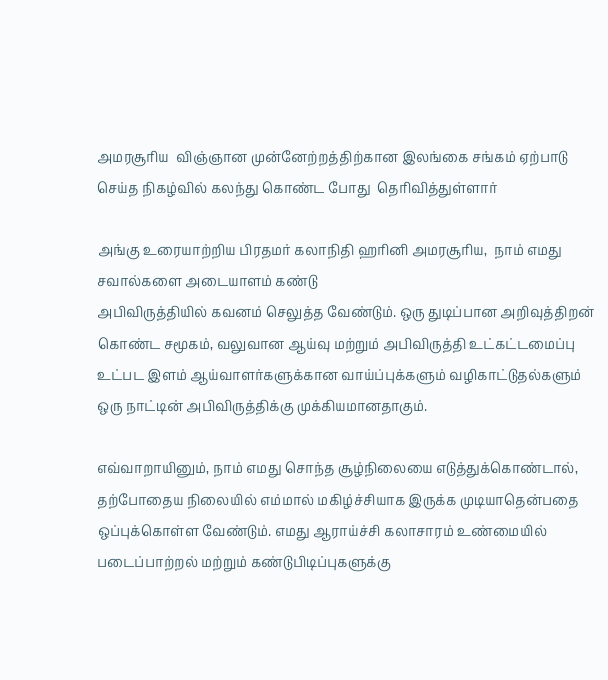அமரசூரிய  விஞ்ஞான முன்னேற்றத்திற்கான இலங்கை சங்கம் ஏற்பாடு செய்த நிகழ்வில் கலந்து கொண்ட போது  தெரிவித்துள்ளார்

அங்கு உரையாற்றிய பிரதமர் கலாநிதி ஹரினி அமரசூரிய,  நாம் எமது சவால்களை அடையாளம் கண்டு
அபிவிருத்தியில் கவனம் செலுத்த வேண்டும். ஒரு துடிப்பான அறிவுத்திறன் கொண்ட சமூகம், வலுவான ஆய்வு மற்றும் அபிவிருத்தி உட்கட்டமைப்பு உட்பட இளம் ஆய்வாளர்களுக்கான வாய்ப்புக்களும் வழிகாட்டுதல்களும் ஒரு நாட்டின் அபிவிருத்திக்கு முக்கியமானதாகும்.

எவ்வாறாயினும், நாம் எமது சொந்த சூழ்நிலையை எடுத்துக்கொண்டால், தற்போதைய நிலையில் எம்மால் மகிழ்ச்சியாக இருக்க முடியாதென்பதை ஒப்புக்கொள்ள வேண்டும். எமது ஆராய்ச்சி கலாசாரம் உண்மையில் படைப்பாற்றல் மற்றும் கண்டுபிடிப்புகளுக்கு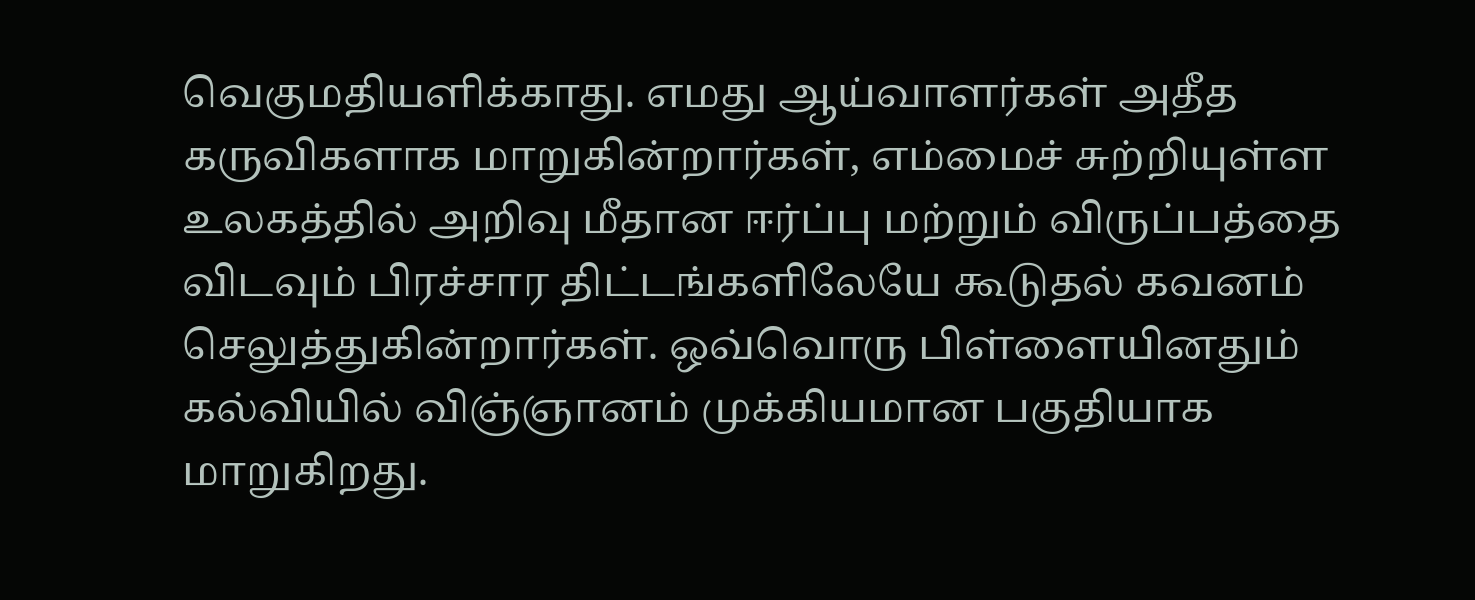வெகுமதியளிக்காது. எமது ஆய்வாளர்கள் அதீத கருவிகளாக மாறுகின்றார்கள், எம்மைச் சுற்றியுள்ள உலகத்தில் அறிவு மீதான ஈர்ப்பு மற்றும் விருப்பத்தை விடவும் பிரச்சார திட்டங்களிலேயே கூடுதல் கவனம் செலுத்துகின்றார்கள். ஒவ்வொரு பிள்ளையினதும் கல்வியில் விஞ்ஞானம் முக்கியமான பகுதியாக மாறுகிறது.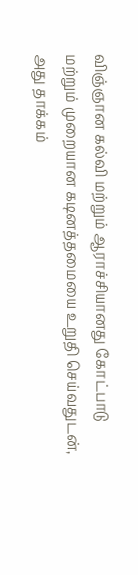விஞ்ஞான கல்வி மற்றும் ஆராச்சியானது கோட்பாடு மற்றும் முறையான கடினத்தமையை உறுதி செய்வதுடன், அது தாக்கம்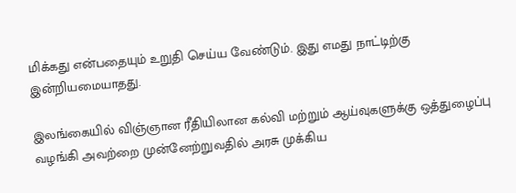மிக்கது என்பதையும் உறுதி செய்ய வேண்டும். இது எமது நாட்டிற்கு இன்றியமையாதது.

இலங்கையில் விஞ்ஞான ரீதியிலான கல்வி மற்றும் ஆய்வுகளுக்கு ஒத்துழைப்பு வழங்கி அவற்றை முன்னேற்றுவதில் அரசு முக்கிய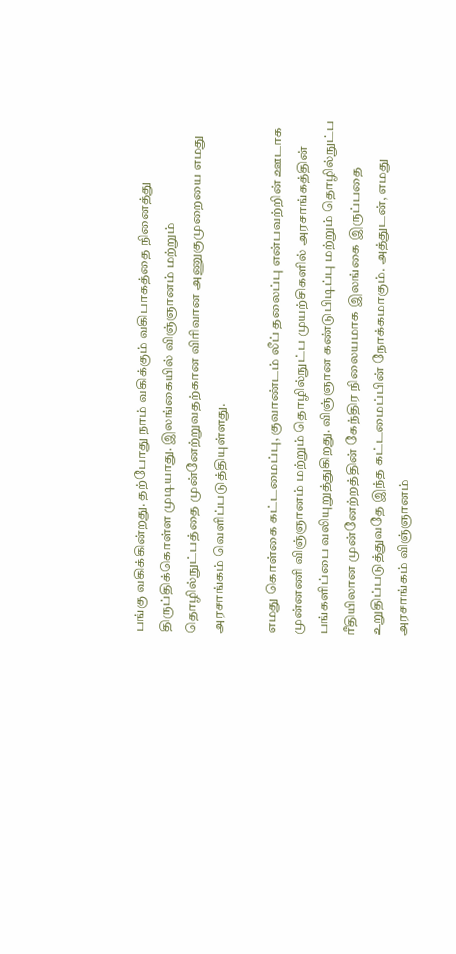பங்கு வகிக்கின்றது. தற்போது நாம் வகிக்கும் வகிபாகத்தை நினைத்து திருப்திக்கொள்ள முடியாது. இலங்கையில் விஞ்ஞானம் மற்றும் தொழில்நுட்பத்தை முன்னேற்றுவதற்கான விரிவான அணுகுமுறையை எமது அரசாங்கம் வெளிப்படுத்தியுள்ளது.

எமது கொள்கை கட்டமைப்பு, குவாண்டம் லீப் தலைப்பு என்பவற்றின் ஊடாக முன்னணி விஞ்ஞானம் மற்றும் தொழில்நுட்ப முயற்சிகளில் அரசாங்கத்தின் பங்களிப்பை வலியுறுத்துகிறது. விஞ்ஞான கண்டுபிடிப்பு மற்றும் தொழில்நுட்ப ரீதியிலான முன்னேற்றத்தின் கேந்திர நிலையமாக இலங்கை இருப்பதை உறுதிப்படுத்துவதே இந்த கட்டமைப்பின் நோக்கமாகும். அத்துடன், எமது அரசாங்கம் விஞ்ஞானம்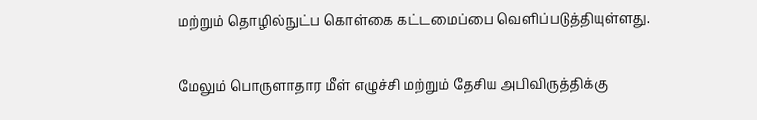மற்றும் தொழில்நுட்ப கொள்கை கட்டமைப்பை வெளிப்படுத்தியுள்ளது.

மேலும் பொருளாதார மீள் எழுச்சி மற்றும் தேசிய அபிவிருத்திக்கு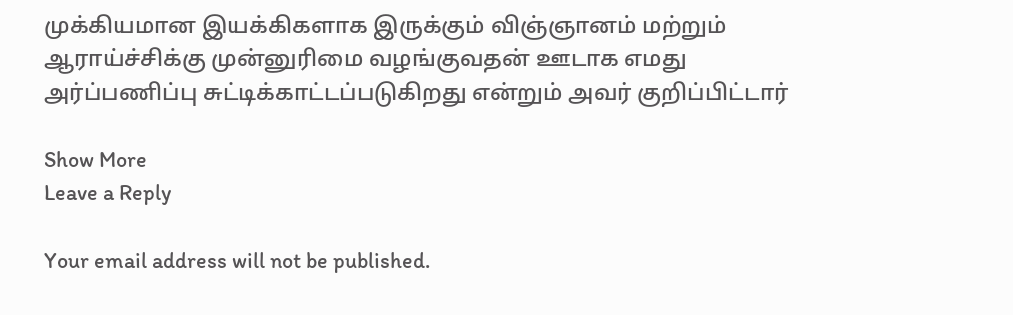முக்கியமான இயக்கிகளாக இருக்கும் விஞ்ஞானம் மற்றும் ஆராய்ச்சிக்கு முன்னுரிமை வழங்குவதன் ஊடாக எமது அர்ப்பணிப்பு சுட்டிக்காட்டப்படுகிறது என்றும் அவர் குறிப்பிட்டார்

Show More
Leave a Reply

Your email address will not be published.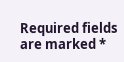Required fields are marked *